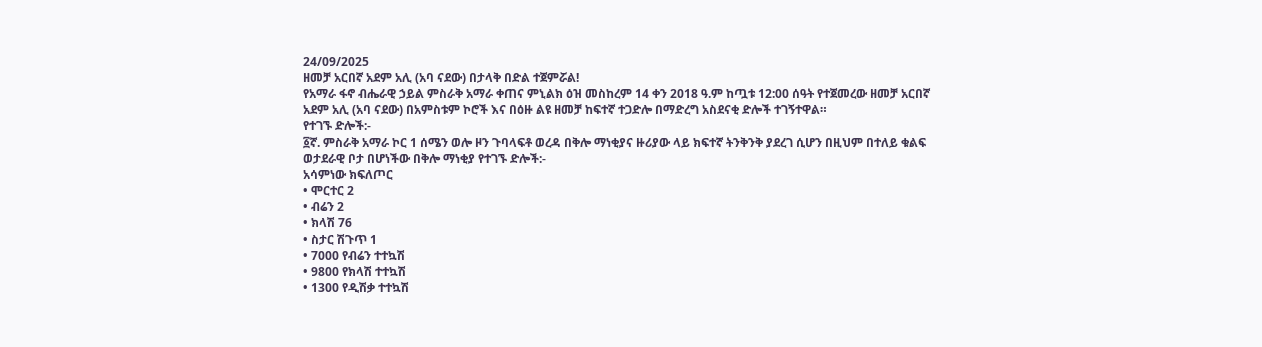24/09/2025
ዘመቻ አርበኛ አደም አሊ (አባ ናደው) በታላቅ በድል ተጀምሯል!
የአማራ ፋኖ ብሔራዊ ኃይል ምስራቅ አማራ ቀጠና ምኒልክ ዕዝ መስከረም 14 ቀን 2018 ዓ.ም ከጧቱ 12:00 ሰዓት የተጀመረው ዘመቻ አርበኛ አደም አሊ (አባ ናደው) በአምስቱም ኮሮች እና በዕዙ ልዩ ዘመቻ ከፍተኛ ተጋድሎ በማድረግ አስደናቂ ድሎች ተገኝተዋል።
የተገኙ ድሎች:-
፩ኛ. ምስራቅ አማራ ኮር 1 ሰሜን ወሎ ዞን ጉባላፍቶ ወረዳ በቅሎ ማነቂያና ዙሪያው ላይ ክፍተኛ ትንቅንቅ ያደረገ ሲሆን በዚህም በተለይ ቁልፍ ወታደራዊ ቦታ በሆነችው በቅሎ ማነቂያ የተገኙ ድሎች:-
አሳምነው ክፍለጦር
• ሞርተር 2
• ብሬን 2
• ክላሽ 76
• ስታር ሽጉጥ 1
• 7000 የብሬን ተተኳሽ
• 9800 የክላሽ ተተኳሽ
• 1300 የዲሽቃ ተተኳሽ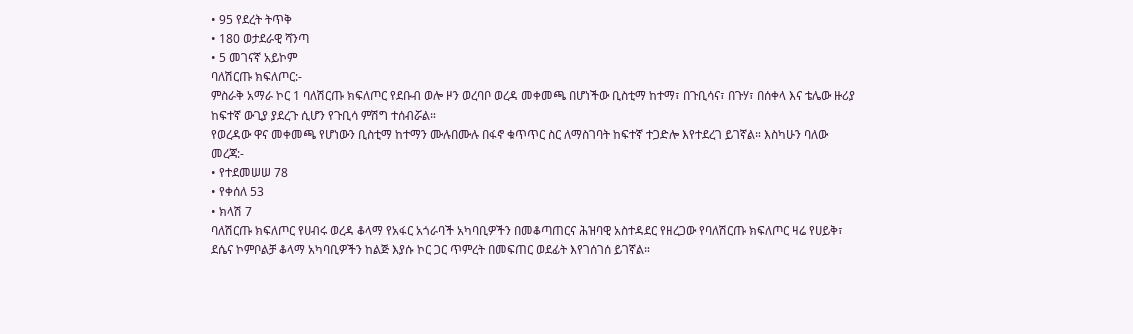• 95 የደረት ትጥቅ
• 180 ወታደራዊ ሻንጣ
• 5 መገናኛ አይኮም
ባለሽርጡ ክፍለጦር:-
ምስራቅ አማራ ኮር 1 ባለሽርጡ ክፍለጦር የደቡብ ወሎ ዞን ወረባቦ ወረዳ መቀመጫ በሆነችው ቢስቲማ ከተማ፣ በጉቢሳና፣ በጉሃ፣ በሰቀላ እና ቴሌው ዙሪያ ከፍተኛ ውጊያ ያደረጉ ሲሆን የጉቢሳ ምሽግ ተሰብሯል።
የወረዳው ዋና መቀመጫ የሆነውን ቢስቲማ ከተማን ሙሉበሙሉ በፋኖ ቁጥጥር ስር ለማስገባት ከፍተኛ ተጋድሎ እየተደረገ ይገኛል። እስካሁን ባለው መረጃ:-
• የተደመሠሠ 78
• የቀሰለ 53
• ክላሽ 7
ባለሽርጡ ክፍለጦር የሀብሩ ወረዳ ቆላማ የአፋር አጎራባች አካባቢዎችን በመቆጣጠርና ሕዝባዊ አስተዳደር የዘረጋው የባለሽርጡ ክፍለጦር ዛሬ የሀይቅ፣ ደሴና ኮምቦልቻ ቆላማ አካባቢዎችን ከልጅ እያሱ ኮር ጋር ጥምረት በመፍጠር ወደፊት እየገሰገሰ ይገኛል።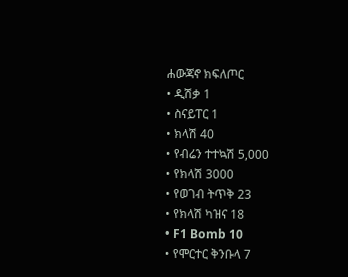ሐውጃኖ ክፍለጦር
• ዲሽቃ 1
• ስናይፐር 1
• ክላሽ 40
• የብሬን ተተኳሽ 5,000
• የክላሽ 3000
• የወገብ ትጥቅ 23
• የክላሽ ካዝና 18
• F1 Bomb 10
• የሞርተር ቅንቡላ 7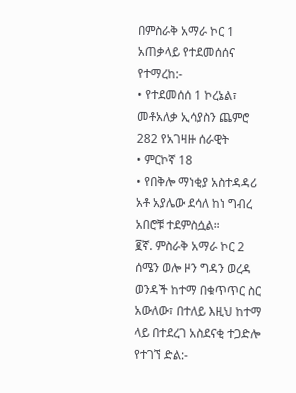በምስራቅ አማራ ኮር 1 አጠቃላይ የተደመሰሰና የተማረከ:-
• የተደመሰሰ 1 ኮረኔል፣ መቶአለቃ ኢሳያስን ጨምሮ 282 የአገዛዙ ሰራዊት
• ምርኮኛ 18
• የበቅሎ ማነቂያ አስተዳዳሪ አቶ አያሌው ደሳለ ከነ ግብረ አበሮቹ ተደምስሷል።
፪ኛ. ምስራቅ አማራ ኮር 2 ሰሜን ወሎ ዞን ግዳን ወረዳ ወንዳች ከተማ በቁጥጥር ስር አውለው፣ በተለይ እዚህ ከተማ ላይ በተደረገ አስደናቂ ተጋድሎ የተገኘ ድል:-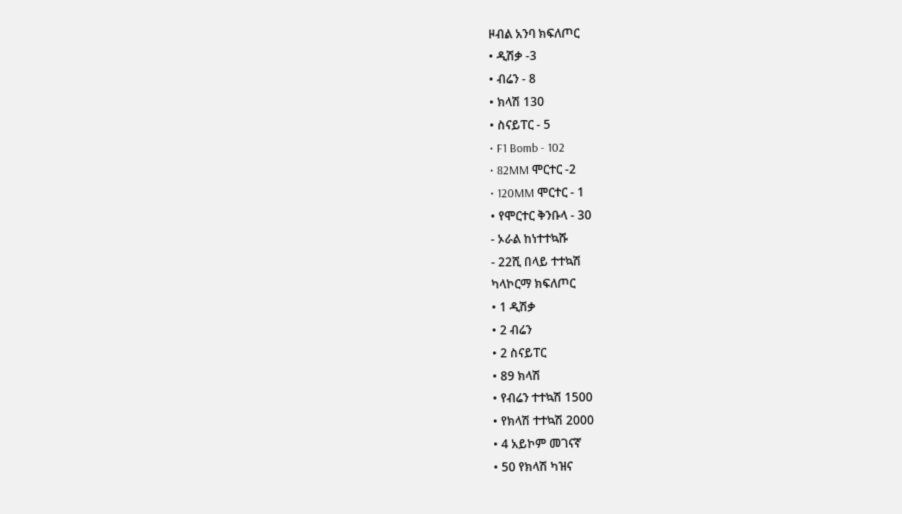ዞብል አንባ ክፍለጦር
• ዲሽቃ -3
• ብሬን - 8
• ክላሽ 130
• ስናይፐር - 5
• F1 Bomb - 102
• 82MM ሞርተር -2
• 120MM ሞርተር - 1
• የሞርተር ቅንቡላ - 30
- ኦራል ከነተተኳሹ
- 22ሺ በላይ ተተኳሽ
ካላኮርማ ክፍለጦር
• 1 ዲሽቃ
• 2 ብሬን
• 2 ስናይፐር
• 89 ክላሽ
• የብሬን ተተኳሽ 1500
• የክላሽ ተተኳሽ 2000
• 4 አይኮም መገናኛ
• 50 የክላሽ ካዝና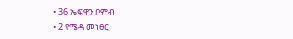• 36 ኤፍዋን ቦምብ
• 2 የሜዳ መነፀር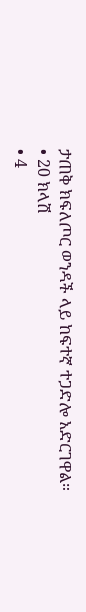ታጠቅ ክፍለጦር ወንዳች ላይ ከፍተኛ ተጋድሎ አድርገዋል።
• 20 ክላሽ
• 4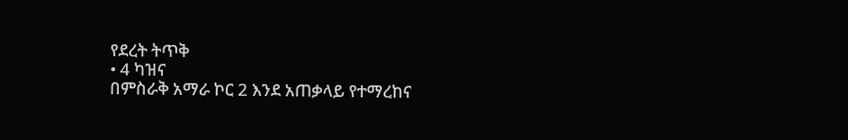የደረት ትጥቅ
• 4 ካዝና
በምስራቅ አማራ ኮር 2 እንደ አጠቃላይ የተማረከና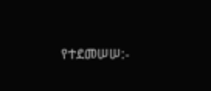የተደመሠሠ:-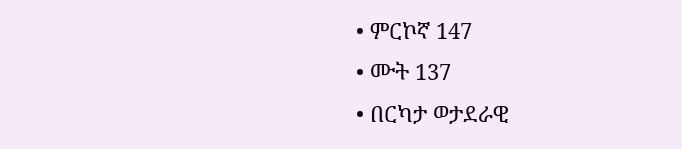• ምርኮኛ 147
• ሙት 137
• በርካታ ወታደራዊ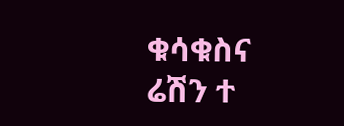ቁሳቁስና ሬሽን ተ